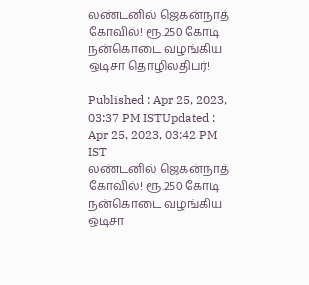லண்டனில் ஜெகன்நாத் கோவில்! ரூ.250 கோடி நன்கொடை வழங்கிய ஒடிசா தொழிலதிபர்!

Published : Apr 25, 2023, 03:37 PM ISTUpdated : Apr 25, 2023, 03:42 PM IST
லண்டனில் ஜெகன்நாத் கோவில்! ரூ.250 கோடி நன்கொடை வழங்கிய ஒடிசா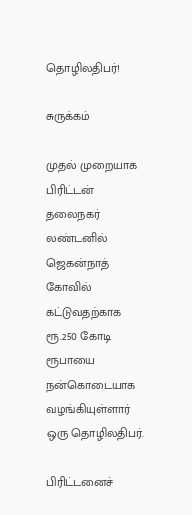தொழிலதிபர்!

சுருக்கம்

முதல் முறையாக பிரிட்டன் தலைநகர் லண்டனில் ஜெகன்நாத் கோவில் கட்டுவதற்காக ரூ.250 கோடி ரூபாயை நன்கொடையாக வழங்கியுள்ளார் ஒரு தொழிலதிபர்.

பிரிட்டனைச்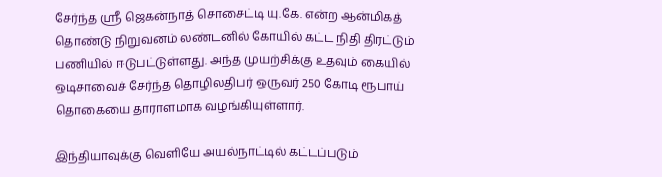சேர்ந்த ஶ்ரீ ஜெகன்நாத் சொசைட்டி யு.கே. என்ற ஆன்மிகத் தொண்டு நிறுவனம் லண்டனில் கோயில் கட்ட நிதி திரட்டும் பணியில் ஈடுபட்டுள்ளது. அந்த முயற்சிக்கு உதவும் கையில் ஒடிசாவைச் சேர்ந்த தொழிலதிபர் ஒருவர் 250 கோடி ரூபாய் தொகையை தாராளமாக வழங்கியுள்ளார்.

இந்தியாவுக்கு வெளியே அயல்நாட்டில் கட்டப்படும்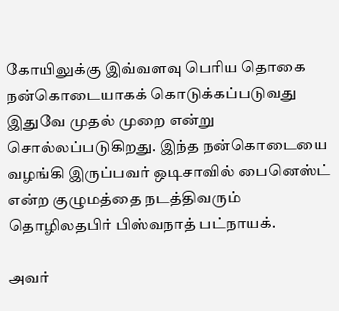கோயிலுக்கு இவ்வளவு பெரிய தொகை நன்கொடையாகக் கொடுக்கப்படுவது இதுவே முதல் முறை என்று சொல்லப்படுகிறது. இந்த நன்கொடையை வழங்கி இருப்பவர் ஒடிசாவில் பைனெஸ்ட் என்ற குழுமத்தை நடத்திவரும் தொழிலதபிர் பிஸ்வநாத் பட்நாயக்.

அவர்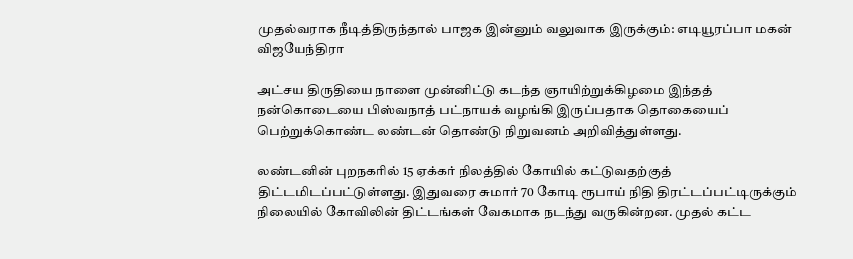முதல்வராக நீடித்திருந்தால் பாஜக இன்னும் வலுவாக இருக்கும்: எடியூரப்பா மகன் விஜயேந்திரா

அட்சய திருதியை நாளை முன்னிட்டு கடந்த ஞாயிற்றுக்கிழமை இந்தத் நன்கொடையை பிஸ்வநாத் பட்நாயக் வழங்கி இருப்பதாக தொகையைப் பெற்றுக்கொண்ட லண்டன் தொண்டு நிறுவனம் அறிவித்துள்ளது.

லண்டனின் புறநகரில் 15 ஏக்கர் நிலத்தில் கோயில் கட்டுவதற்குத் திட்டமிடப்பட்டுள்ளது. இதுவரை சுமார் 70 கோடி ரூபாய் நிதி திரட்டப்பட்டிருக்கும் நிலையில் கோவிலின் திட்டங்கள் வேகமாக நடந்து வருகின்றன. முதல் கட்ட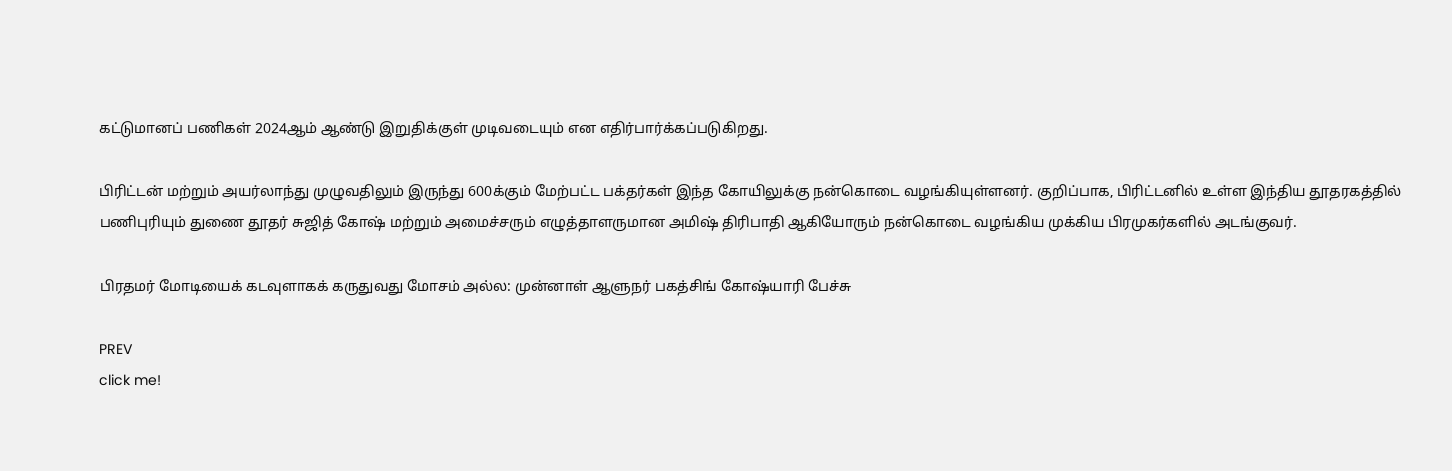கட்டுமானப் பணிகள் 2024ஆம் ஆண்டு இறுதிக்குள் முடிவடையும் என எதிர்பார்க்கப்படுகிறது.

பிரிட்டன் மற்றும் அயர்லாந்து முழுவதிலும் இருந்து 600க்கும் மேற்பட்ட பக்தர்கள் இந்த கோயிலுக்கு நன்கொடை வழங்கியுள்ளனர். குறிப்பாக, பிரிட்டனில் உள்ள இந்திய தூதரகத்தில் பணிபுரியும் துணை தூதர் சுஜித் கோஷ் மற்றும் அமைச்சரும் எழுத்தாளருமான அமிஷ் திரிபாதி ஆகியோரும் நன்கொடை வழங்கிய முக்கிய பிரமுகர்களில் அடங்குவர்.

பிரதமர் மோடியைக் கடவுளாகக் கருதுவது மோசம் அல்ல: முன்னாள் ஆளுநர் பகத்சிங் கோஷ்யாரி பேச்சு

PREV
click me!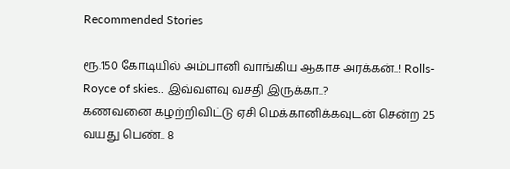Recommended Stories

ரூ.150 கோடியில் அம்பானி வாங்கிய ஆகாச அரக்கன்..! Rolls-Royce of skies.. இவ்வளவு வசதி இருக்கா..?
கணவனை கழற்றிவிட்டு ஏசி மெக்கானிக்கவுடன் சென்ற 25 வயது பெண்.. 8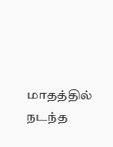மாதத்தில் நடந்த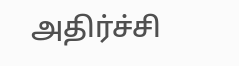அதிர்ச்சி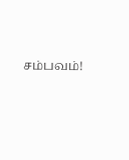சம்பவம்!